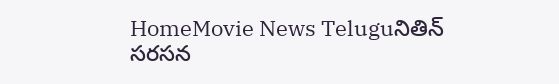HomeMovie News Teluguనితిన్‌ సరసన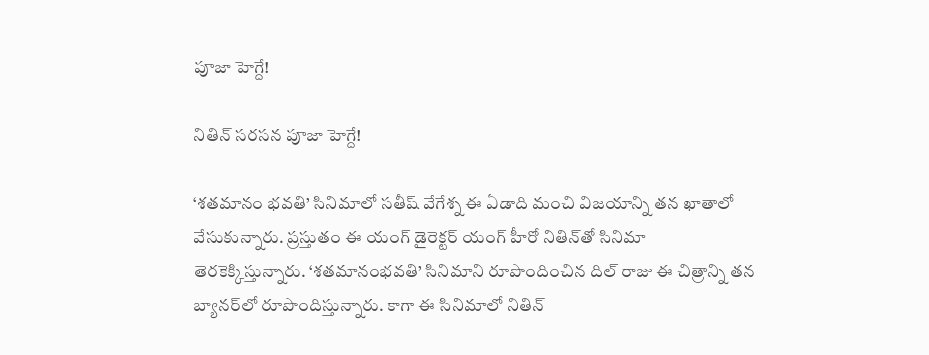పూజా హెగ్దే!

నితిన్‌ సరసన పూజా హెగ్దే!

‘శతమానం భవతి’ సినిమాలో సతీష్‌ వేగేశ్న ఈ ఏడాది మంచి విజయాన్ని తన ఖాతాలో వేసుకున్నారు. ప్రస్తుతం ఈ యంగ్‌ డైరెక్టర్‌ యంగ్‌ హీరో నితిన్‌తో సినిమా తెరకెక్కిస్తున్నారు. ‘శతమానంభవతి’ సినిమాని రూపొందించిన దిల్‌ రాజు ఈ చిత్రాన్ని తన బ్యానర్‌లో రూపొందిస్తున్నారు. కాగా ఈ సినిమాలో నితిన్‌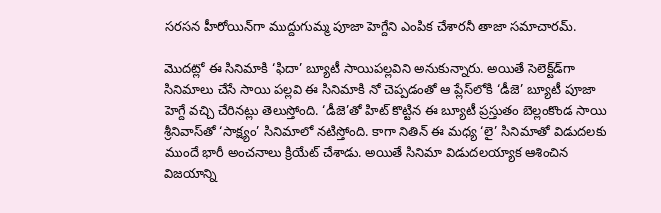సరసన హీరోయిన్‌గా ముద్దుగుమ్మ పూజా హెగ్దేని ఎంపిక చేశారనీ తాజా సమాచారమ్‌.

మొదట్లో ఈ సినిమాకి ‘ఫిదా’ బ్యూటీ సాయిపల్లవిని అనుకున్నారు. అయితే సెలెక్ట్‌డ్‌గా సినిమాలు చేసే సాయి పల్లవి ఈ సినిమాకి నో చెప్పడంతో ఆ ప్లేస్‌లోకి ‘డీజె’ బ్యూటీ పూజా హెగ్దే వచ్చి చేరినట్లు తెలుస్తోంది. ‘డీజె’తో హిట్‌ కొట్టిన ఈ బ్యూటీ ప్రస్తుతం బెల్లంకొండ సాయి శ్రీనివాస్‌తో ‘సాక్ష్యం’ సినిమాలో నటిస్తోంది. కాగా నితిన్‌ ఈ మధ్య ‘లై’ సినిమాతో విడుదలకు ముందే భారీ అంచనాలు క్రియేట్‌ చేశాడు. అయితే సినిమా విడుదలయ్యాక ఆశించిన విజయాన్ని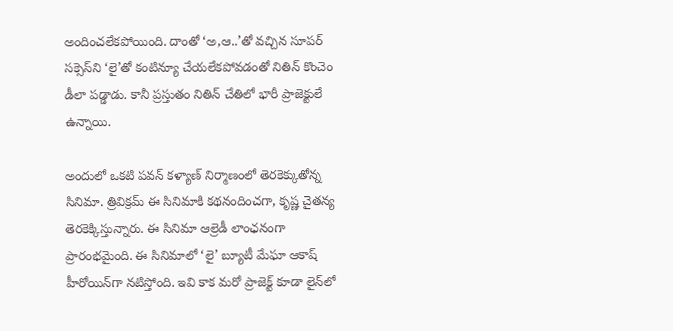అందించలేకపోయింది. దాంతో ‘అ,ఆ..’తో వచ్చిన సూపర్‌ సక్సెస్‌ని ‘లై’తో కంటిన్యూ చేయలేకపోవడంతో నితిన్‌ కొంచెం డీలా పడ్డాడు. కానీ ప్రస్తుతం నితిన్‌ చేతిలో భారీ ప్రాజెక్టులే ఉన్నాయి.

అందులో ఒకటి పవన్‌ కళ్యాణ్‌ నిర్మాణంలో తెరకెక్కుతోన్న సినిమా. త్రివిక్రమ్‌ ఈ సినిమాకి కథనందించగా, కృష్ణ చైతన్య తెరకెక్కిస్తున్నారు. ఈ సినిమా ఆల్రెడీ లాంఛనంగా ప్రారంభమైంది. ఈ సినిమాలో ‘లై’ బ్యూటీ మేఘా ఆకాష్‌ హీరోయిన్‌గా నటిస్తోంది. ఇవి కాక మరో ప్రాజెక్ట్‌ కూడా లైన్‌లో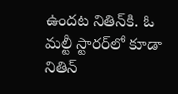ఉందట నితిన్‌కి. ఓ మల్టీ స్టారర్‌లో కూడా నితిన్‌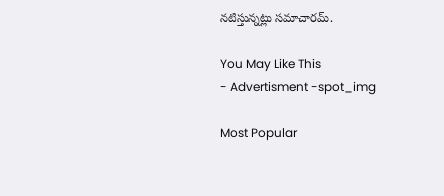నటిస్తున్నట్లు సమాచారమ్‌.

You May Like This
- Advertisment -spot_img

Most Popular